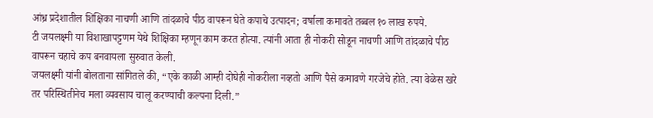आंध्र प्रदेशातील शिक्षिका नाचणी आणि तांदळाचे पीठ वापरून घेते कपाचे उत्पादन; वर्षाला कमावते तब्बल १० लाख रुपये.
टी जयलक्ष्मी या विशाखापट्टणम येथे शिक्षिका म्हणून काम करत होत्या. त्यांनी आता ही नोकरी सोडून नाचणी आणि तांदळाचे पीठ वापरून चहाचे कप बनवायला सुरुवात केली.
जयलक्ष्मी यांनी बोलताना सांगितले की, “एके काळी आम्ही दोघेही नोकरीला नव्हतो आणि पैसे कमावणे गरजेचे होते. त्या वेळेस खरे तर परिस्थितीनेच मला व्यवसाय चालू करण्याची कल्पना दिली.”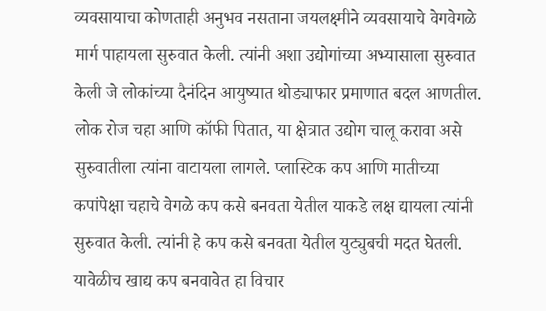व्यवसायाचा कोणताही अनुभव नसताना जयलक्ष्मीने व्यवसायाचे वेगवेगळे मार्ग पाहायला सुरुवात केली. त्यांनी अशा उद्योगांच्या अभ्यासाला सुरुवात केली जे लोकांच्या दैनंदिन आयुष्यात थोड्याफार प्रमाणात बदल आणतील.
लोक रोज चहा आणि कॉफी पितात, या क्षेत्रात उद्योग चालू करावा असे सुरुवातीला त्यांना वाटायला लागले. प्लास्टिक कप आणि मातीच्या कपांपेक्षा चहाचे वेगळे कप कसे बनवता येतील याकडे लक्ष द्यायला त्यांनी सुरुवात केली. त्यांनी हे कप कसे बनवता येतील युट्युबची मदत घेतली.
यावेळीच खाद्य कप बनवावेत हा विचार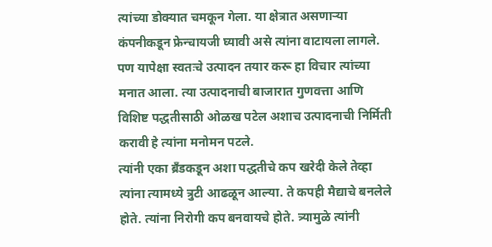त्यांच्या डोक्यात चमकून गेला. या क्षेत्रात असणाऱ्या कंपनीकडून फ्रेन्चायजी घ्यावी असे त्यांना वाटायला लागले. पण यापेक्षा स्वतःचे उत्पादन तयार करू हा विचार त्यांच्या मनात आला. त्या उत्पादनाची बाजारात गुणवत्ता आणि विशिष्ट पद्धतीसाठी ओळख पटेल अशाच उत्पादनाची निर्मिती करावी हे त्यांना मनोमन पटले.
त्यांनी एका ब्रॅंडकडून अशा पद्धतीचे कप खरेदी केले तेव्हा त्यांना त्यामध्ये त्रुटी आढळून आल्या. ते कपही मैद्याचे बनलेले होते. त्यांना निरोगी कप बनवायचे होते. त्र्यामुळे त्यांनी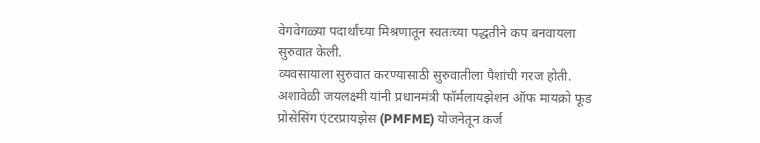वेगवेगळ्या पदार्थांच्या मिश्रणातून स्वतःच्या पद्धतीने कप बनवायला सुरुवात केली.
व्यवसायाला सुरुवात करण्यासाठी सुरुवातीला पैशांची गरज होती. अशावेळी जयलक्ष्मी यांनी प्रधानमंत्री फॉर्मलायझेशन ऑफ मायक्रो फूड प्रोसेसिंग एंटरप्रायझेस (PMFME) योजनेतून कर्ज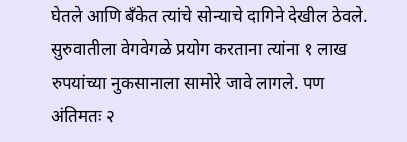घेतले आणि बँकेत त्यांचे सोन्याचे दागिने देखील ठेवले.
सुरुवातीला वेगवेगळे प्रयोग करताना त्यांना १ लाख रुपयांच्या नुकसानाला सामोरे जावे लागले. पण अंतिमतः २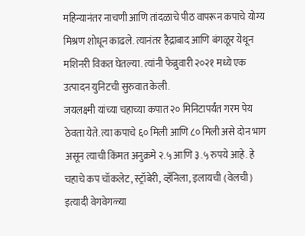महिन्यानंतर नाचणी आणि तांदळाचे पीठ वापरून कपाचे योग्य मिश्रण शोधून काढले. त्यानंतर हैद्राबाद आणि बंगळूर येथून मशिनरी विकत घेतल्या. त्यांनी फेब्रुवारी २०२१ मध्ये एक उत्पादन युनिटची सुरुवात केली.
जयलक्ष्मी यांच्या चहाच्या कपात २० मिनिटापर्यंत गरम पेय ठेवता येते. त्या कपाचे ६० मिली आणि ८० मिली असे दोन भाग असून त्याची किंमत अनुक्रमे २.५ आणि ३.५ रुपये आहे. हे चहाचे कप चॉकलेट, स्ट्रॉबेरी, व्हॅनिला, इलायची (वेलची) इत्यादी वेगवेगळ्या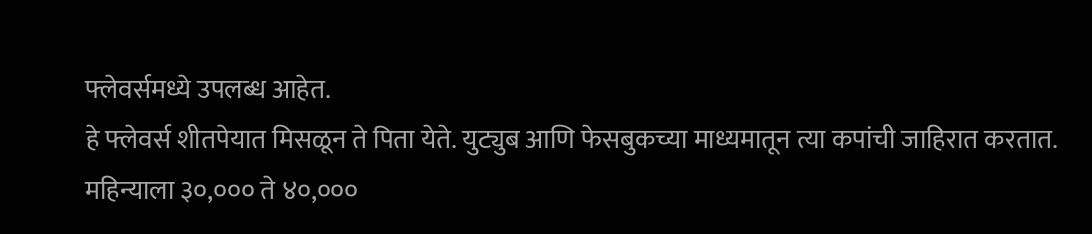फ्लेवर्समध्ये उपलब्ध आहेत.
हे फ्लेवर्स शीतपेयात मिसळून ते पिता येते. युट्युब आणि फेसबुकच्या माध्यमातून त्या कपांची जाहिरात करतात. महिन्याला ३०,००० ते ४०,०००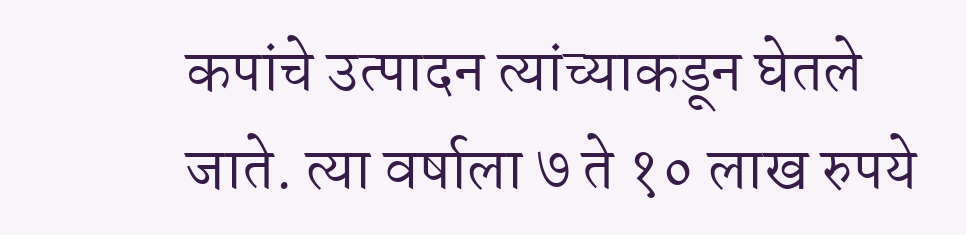कपांचे उत्पादन त्यांच्याकडून घेतले जाते. त्या वर्षाला ७ ते १० लाख रुपये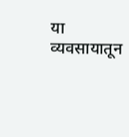या व्यवसायातून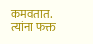कमवतात.
त्यांना फक्त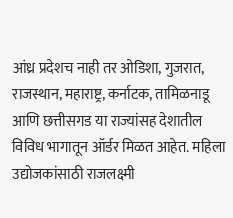आंध्र प्रदेशच नाही तर ओडिशा, गुजरात, राजस्थान, महाराष्ट्र, कर्नाटक, तामिळनाडू आणि छत्तीसगड या राज्यांसह देशातील विविध भागातून ऑर्डर मिळत आहेत. महिला उद्योजकांसाठी राजलक्ष्मी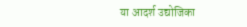या आदर्श उद्योजिका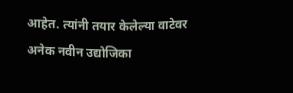आहेत. त्यांनी तयार केलेल्या वाटेवर अनेक नवीन उद्योजिका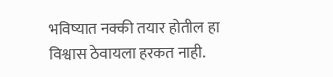भविष्यात नक्की तयार होतील हा विश्वास ठेवायला हरकत नाही.